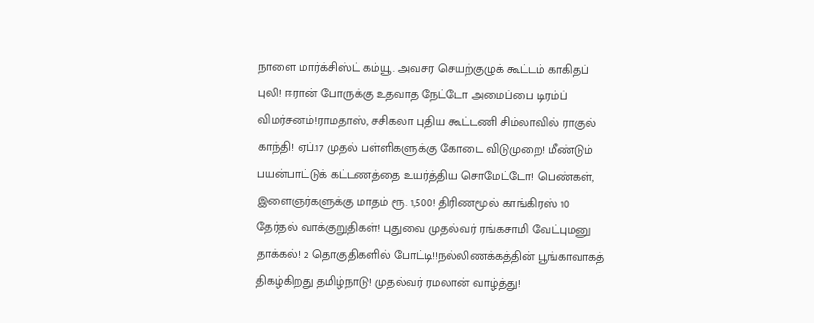நாளை மார்க்சிஸ்ட் கம்யூ. அவசர செயற்குழுக் கூட்டம் காகிதப் புலி! ஈரான் போருக்கு உதவாத நேட்டோ அமைப்பை டிரம்ப் விமர்சனம்!ராமதாஸ், சசிகலா புதிய கூட்டணி சிம்லாவில் ராகுல் காந்தி! ஏப்.17 முதல் பள்ளிகளுக்கு கோடை விடுமுறை! மீண்டும் பயன்பாட்டுக் கட்டணத்தை உயர்த்திய சொமேட்டோ! பெண்கள், இளைஞர்களுக்கு மாதம் ரூ. 1,500! திரிணமூல் காங்கிரஸ் 10 தேர்தல் வாக்குறுதிகள்! புதுவை முதல்வர் ரங்கசாமி வேட்புமனு தாக்கல்! 2 தொகுதிகளில் போட்டி!!நல்லிணக்கத்தின் பூங்காவாகத் திகழ்கிறது தமிழ்நாடு! முதல்வர் ரமலான் வாழ்த்து!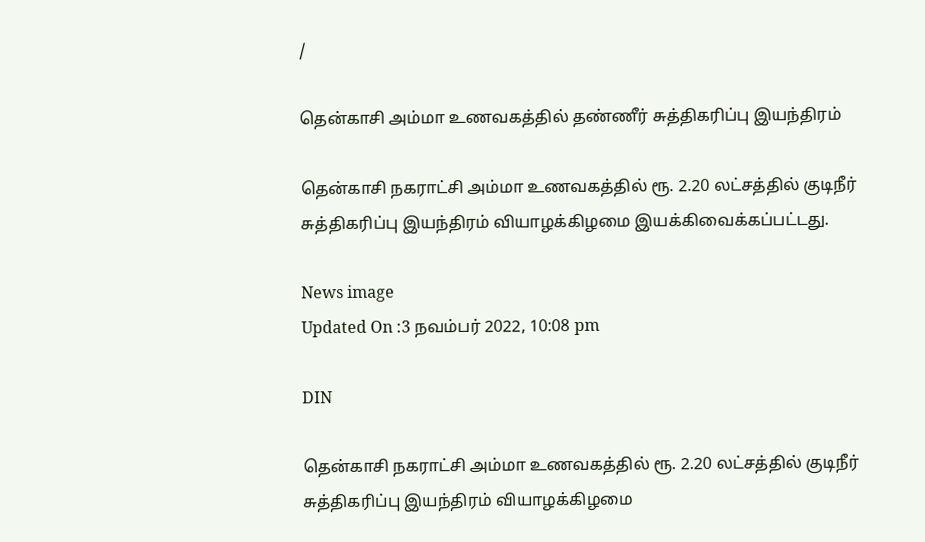/

தென்காசி அம்மா உணவகத்தில் தண்ணீர் சுத்திகரிப்பு இயந்திரம்

தென்காசி நகராட்சி அம்மா உணவகத்தில் ரூ. 2.20 லட்சத்தில் குடிநீர் சுத்திகரிப்பு இயந்திரம் வியாழக்கிழமை இயக்கிவைக்கப்பட்டது.

News image
Updated On :3 நவம்பர் 2022, 10:08 pm

DIN

தென்காசி நகராட்சி அம்மா உணவகத்தில் ரூ. 2.20 லட்சத்தில் குடிநீர் சுத்திகரிப்பு இயந்திரம் வியாழக்கிழமை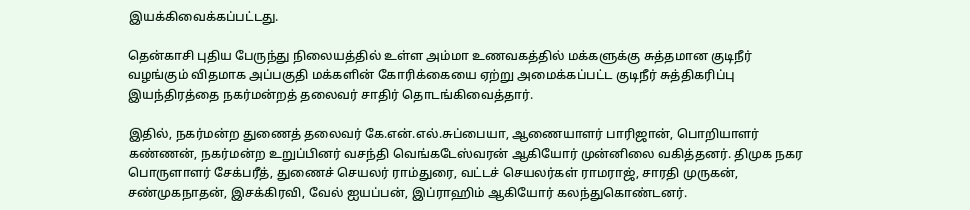இயக்கிவைக்கப்பட்டது.

தென்காசி புதிய பேருந்து நிலையத்தில் உள்ள அம்மா உணவகத்தில் மக்களுக்கு சுத்தமான குடிநீர் வழங்கும் விதமாக அப்பகுதி மக்களின் கோரிக்கையை ஏற்று அமைக்கப்பட்ட குடிநீர் சுத்திகரிப்பு இயந்திரத்தை நகர்மன்றத் தலைவர் சாதிர் தொடங்கிவைத்தார்.

இதில், நகர்மன்ற துணைத் தலைவர் கே.என்.எல்.சுப்பையா, ஆணையாளர் பாரிஜான், பொறியாளர் கண்ணன், நகர்மன்ற உறுப்பினர் வசந்தி வெங்கடேஸ்வரன் ஆகியோர் முன்னிலை வகித்தனர். திமுக நகர பொருளாளர் சேக்பரீத், துணைச் செயலர் ராம்துரை, வட்டச் செயலர்கள் ராமராஜ், சாரதி முருகன், சண்முகநாதன், இசக்கிரவி, வேல் ஐயப்பன், இப்ராஹிம் ஆகியோர் கலந்துகொண்டனர்.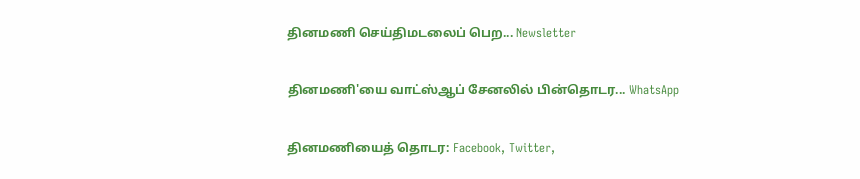தினமணி செய்திமடலைப் பெற... Newsletter

தினமணி'யை வாட்ஸ்ஆப் சேனலில் பின்தொடர... WhatsApp

தினமணியைத் தொடர: Facebook, Twitter,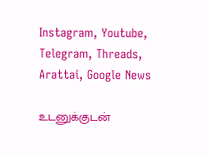Instagram, Youtube, Telegram, Threads, Arattai, Google News

உடனுக்குடன்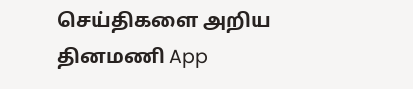செய்திகளை அறிய தினமணி App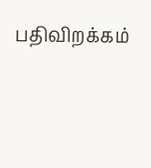பதிவிறக்கம்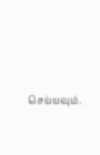செய்யவும்.